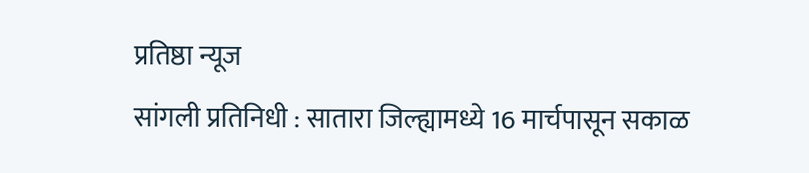प्रतिष्ठा न्यूज
सांगली प्रतिनिधी : सातारा जिल्ह्यामध्ये 16 मार्चपासून सकाळ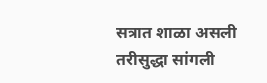सत्रात शाळा असली तरीसुद्धा सांगली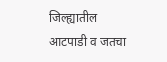जिल्ह्यातील आटपाडी व जतचा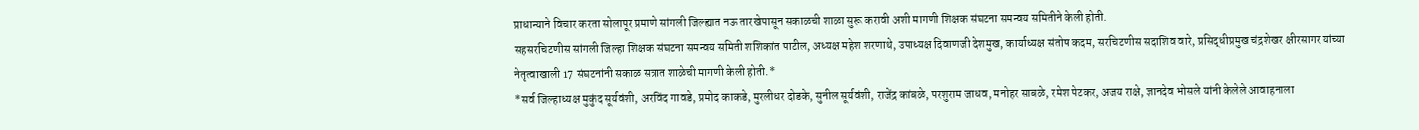प्राधान्याने विचार करता सोलापूर प्रमाणे सांगली जिल्ह्यात नऊ तारखेपासून सकाळची शाळा सुरू करावी अशी मागणी शिक्षक संघटना समन्वय समितीने केली होती.
सहसरचिटणीस सांगली जिल्हा शिक्षक संघटना समन्वय समिती शशिकांत पाटील, अध्यक्ष महेश शरणाथे, उपाध्यक्ष दिवाणजी देशमुख, कार्याध्यक्ष संतोष कदम, सरचिटणीस सदाशिव वारे, प्रसिद्धीप्रमुख चंद्रशेखर क्षीरसागर यांच्या नेतृत्वाखाली 17 संघटनांनी सकाळ सत्रात शाळेची मागणी केली होती.*
*सर्व जिल्हाध्यक्ष मुकुंद सूर्यवंशी, अरविंद गावडे, प्रमोद काकडे, मुरलीधर दोडके, सुनील सूर्यवंशी, राजेंद्र कांबळे, परशुराम जाधव, मनोहर साबळे, रमेश पेटकर, अजय राक्षे, ज्ञानदेव भोसले यांनी केलेले आवाहनाला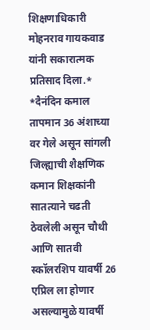शिक्षणाधिकारी मोहनराव गायकवाड यांनी सकारात्मक प्रतिसाद दिला.*
*दैनंदिन कमाल तापमान 36 अंशाच्या वर गेले असून सांगली जिल्ह्याची शैक्षणिक कमान शिक्षकांनी सातत्याने चढती ठेवलेली असून चौथी आणि सातवी स्कॉलरशिप यावर्षी 26 एप्रिल ला होणार असल्यामुळे यावर्षी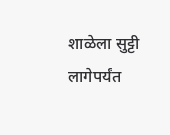शाळेला सुट्टी लागेपर्यंत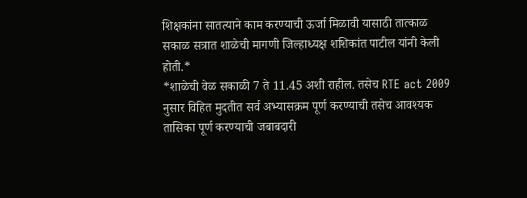शिक्षकांना सातत्याने काम करण्याची ऊर्जा मिळावी यासाठी तात्काळ सकाळ सत्रात शाळेची मागणी जिल्हाध्यक्ष शशिकांत पाटील यांनी केली होती.*
*शाळेची वेळ सकाळी 7 ते 11.45 अशी राहील. तसेच RTE act 2009 नुसार विहित मुदतीत सर्व अभ्यासक्रम पूर्ण करण्याची तसेच आवश्यक तासिका पूर्ण करण्याची जबाबदारी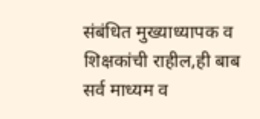संबंधित मुख्याध्यापक व शिक्षकांची राहील,ही बाब सर्व माध्यम व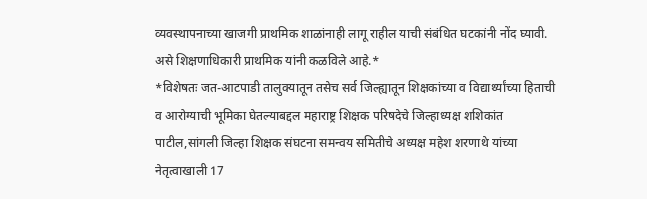व्यवस्थापनाच्या खाजगी प्राथमिक शाळांनाही लागू राहील याची संबंधित घटकांनी नोंद घ्यावी. असे शिक्षणाधिकारी प्राथमिक यांनी कळविले आहे.*
*विशेषतः जत-आटपाडी तालुक्यातून तसेच सर्व जिल्ह्यातून शिक्षकांच्या व विद्यार्थ्यांच्या हिताची व आरोग्याची भूमिका घेतल्याबद्दल महाराष्ट्र शिक्षक परिषदेचे जिल्हाध्यक्ष शशिकांत पाटील,सांगली जिल्हा शिक्षक संघटना समन्वय समितीचे अध्यक्ष महेश शरणाथे यांच्या नेतृत्वाखाली 17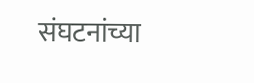संघटनांच्या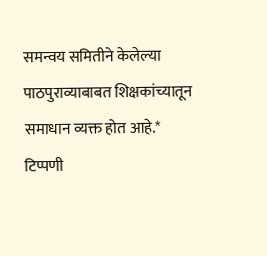समन्वय समितीने केलेल्या पाठपुराव्याबाबत शिक्षकांच्यातून समाधान व्यक्त होत आहे.*
टिप्पणी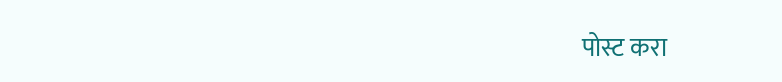पोस्ट करा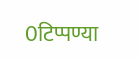0टिप्पण्या